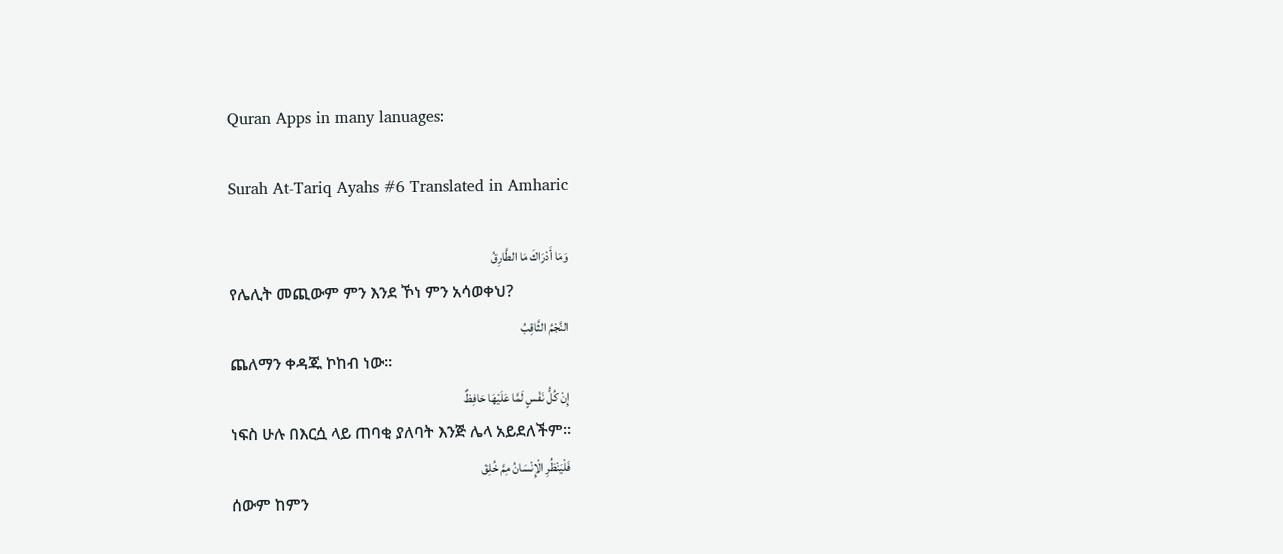Quran Apps in many lanuages:

Surah At-Tariq Ayahs #6 Translated in Amharic

وَمَا أَدْرَاكَ مَا الطَّارِقُ
የሌሊት መጪውም ምን እንደ ኾነ ምን አሳወቀህ?
النَّجْمُ الثَّاقِبُ
ጨለማን ቀዳጁ ኮከብ ነው፡፡
إِنْ كُلُّ نَفْسٍ لَمَّا عَلَيْهَا حَافِظٌ
ነፍስ ሁሉ በእርሷ ላይ ጠባቂ ያለባት እንጅ ሌላ አይደለችም፡፡
فَلْيَنْظُرِ الْإِنْسَانُ مِمَّ خُلِقَ
ሰውም ከምን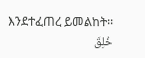እንደተፈጠረ ይመልከት፡፡
خُلِقَ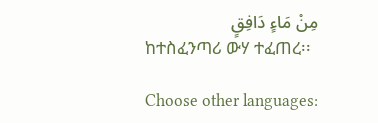مِنْ مَاءٍ دَافِقٍ
ከተስፈንጣሪ ውሃ ተፈጠረ፡፡

Choose other languages: